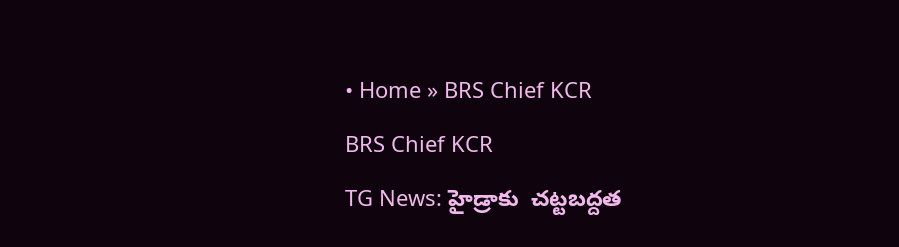• Home » BRS Chief KCR

BRS Chief KCR

TG News: హైడ్రాకు  చట్టబద్దత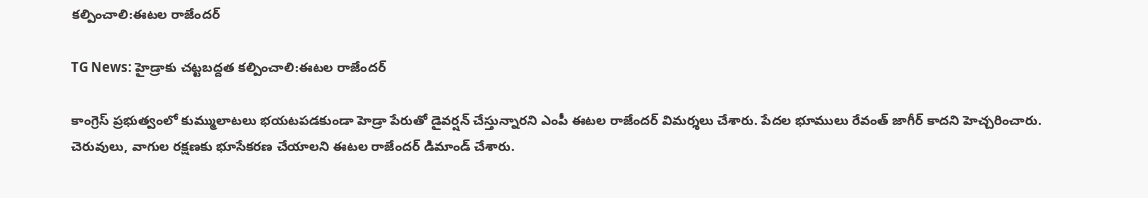కల్పించాలి:ఈటల రాజేందర్

TG News: హైడ్రాకు చట్టబద్దత కల్పించాలి:ఈటల రాజేందర్

కాంగ్రెస్‌ ప్రభుత్వంలో కుమ్ములాటలు భయటపడకుండా హెడ్రా పేరుతో డైవర్షన్ చేస్తున్నారని ఎంపీ ఈటల రాజేందర్ విమర్శలు చేశారు. పేదల భూములు రేవంత్ జాగీర్ కాదని హెచ్చరించారు. చెరువులు, వాగుల రక్షణకు భూసేకరణ చేయాలని ఈటల రాజేందర్ డిమాండ్ చేశారు.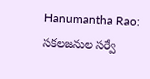Hanumantha Rao: సకలజనుల సర్వే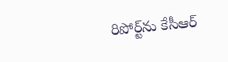రిపోర్ట్‌ను కేసీఆర్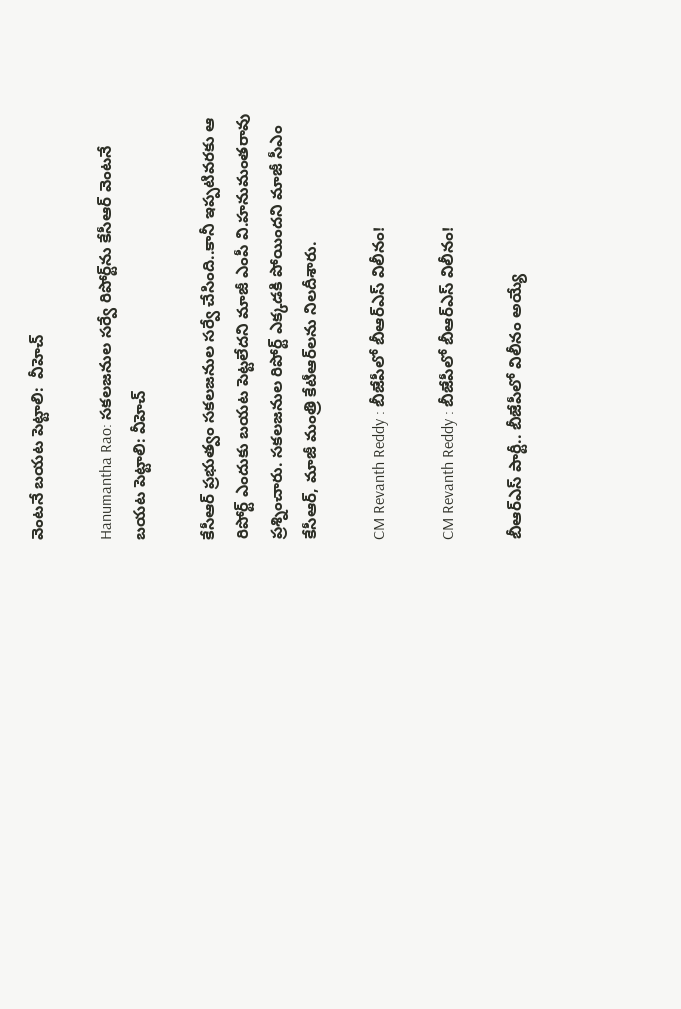వెంటనే బయట పెట్టాలి:  వీహెచ్

Hanumantha Rao: సకలజనుల సర్వే రిపోర్ట్‌ను కేసీఆర్ వెంటనే బయట పెట్టాలి: వీహెచ్

కేసీఆర్ ప్రభుత్వం సకలజనుల సర్వే చేసింది..కానీ ఇప్పటివరకు ఆ రిపోర్ట్ ఎందుకు బయట పెట్టలేదని మాజీ ఎంపీ వి.హనుమంతరావు ప్రశ్నించారు. సకలజనుల రిపోర్ట్ ఎక్కడకి పోయిందని మాజీ సీఎం కేసీఆర్, మాజీ మంత్రి కేటీఆర్‌లను నిలదీశారు.

CM Revanth Reddy : బీజేపీలో బీఆర్‌ఎస్‌ విలీనం!

CM Revanth Reddy : బీజేపీలో బీఆర్‌ఎస్‌ విలీనం!

బీఆర్‌ఎస్‌ పార్టీ.. బీజేపీలో విలీనం అయ్యే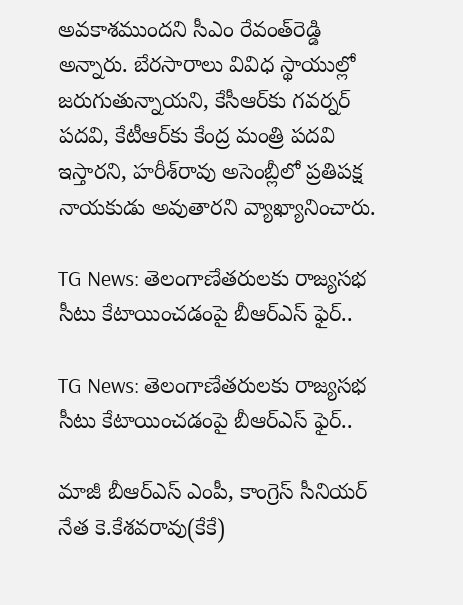అవకాశముందని సీఎం రేవంత్‌రెడ్డి అన్నారు. బేరసారాలు వివిధ స్థాయుల్లో జరుగుతున్నాయని, కేసీఆర్‌కు గవర్నర్‌ పదవి, కేటీఆర్‌కు కేంద్ర మంత్రి పదవి ఇస్తారని, హరీశ్‌రావు అసెంబ్లీలో ప్రతిపక్ష నాయకుడు అవుతారని వ్యాఖ్యానించారు.

TG News: తెలంగాణేతరులకు రాజ్యసభ సీటు కేటాయించడంపై బీఆర్ఎస్ ఫైర్..

TG News: తెలంగాణేతరులకు రాజ్యసభ సీటు కేటాయించడంపై బీఆర్ఎస్ ఫైర్..

మాజీ బీఆర్ఎస్ ఎంపీ, కాంగ్రెస్ సీనియర్ నేత కె.కేశవరావు(కేకే)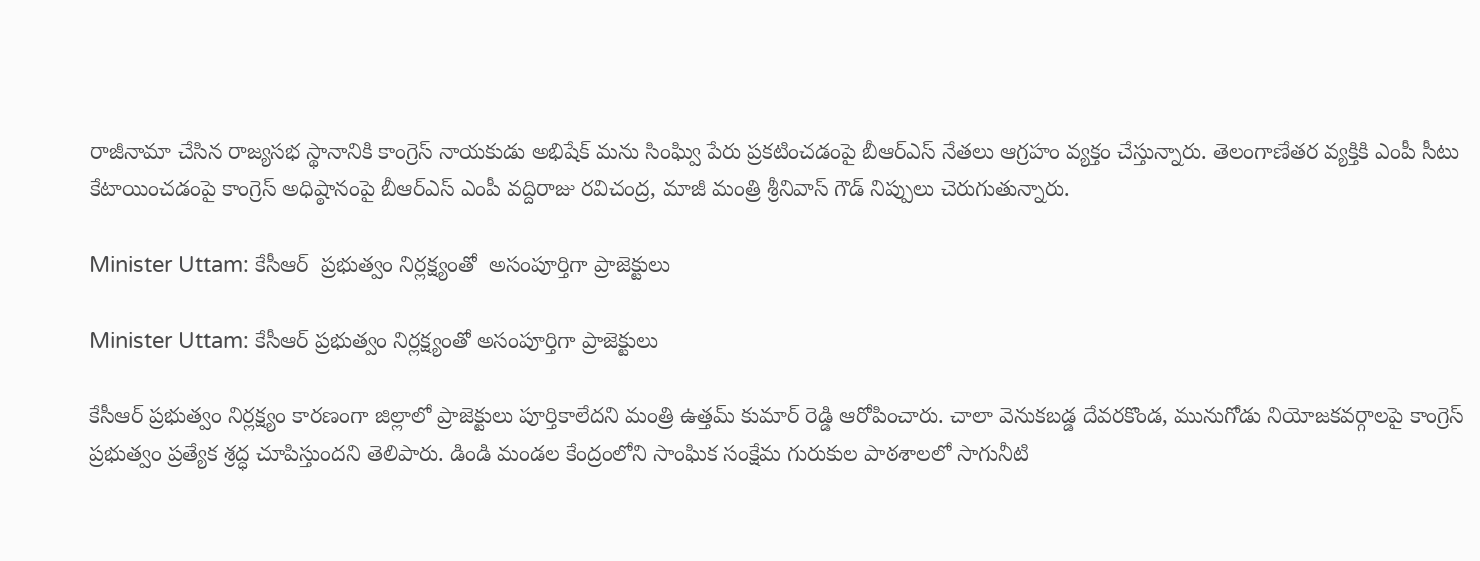రాజీనామా చేసిన రాజ్యసభ స్థానానికి కాంగ్రెస్ నాయకుడు అభిషేక్‌ మను సింఘ్వి పేరు ప్రకటించడంపై బీఆర్ఎస్ నేతలు ఆగ్రహం వ్యక్తం చేస్తున్నారు. తెలంగాణేతర వ్యక్తికి ఎంపీ సీటు కేటాయించడంపై కాంగ్రెస్ అధిష్ఠానంపై బీఆర్ఎస్ ఎంపీ వద్దిరాజు రవిచంద్ర, మాజీ మంత్రి శ్రీనివాస్ గౌడ్ నిప్పులు చెరుగుతున్నారు.

Minister Uttam: కేసీఆర్  ప్రభుత్వం నిర్లక్ష్యంతో  అసంపూర్తిగా ప్రాజెక్టులు

Minister Uttam: కేసీఆర్ ప్రభుత్వం నిర్లక్ష్యంతో అసంపూర్తిగా ప్రాజెక్టులు

కేసీఆర్ ప్రభుత్వం నిర్లక్ష్యం కారణంగా జిల్లాలో ప్రాజెక్టులు పూర్తికాలేదని మంత్రి ఉత్తమ్ కుమార్ రెడ్డి ఆరోపించారు. చాలా వెనుకబడ్డ దేవరకొండ, మునుగోడు నియోజకవర్గాలపై కాంగ్రెస్ ప్రభుత్వం ప్రత్యేక శ్రద్ధ చూపిస్తుందని తెలిపారు. డిండి మండల కేంద్రంలోని సాంఘిక సంక్షేమ గురుకుల పాఠశాలలో సాగునీటి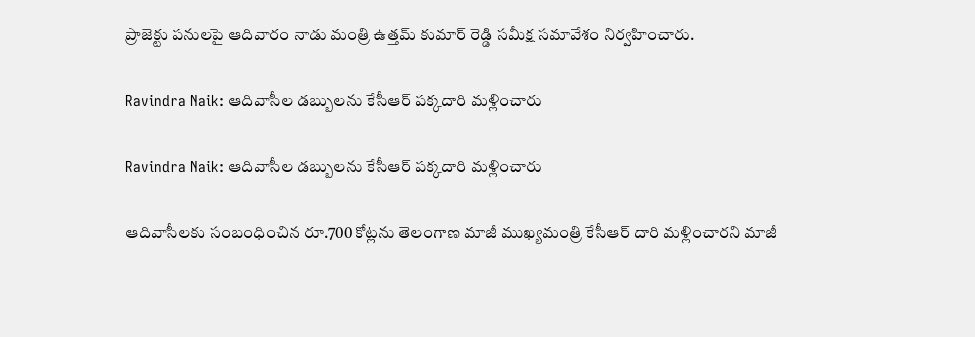ప్రాజెక్టు పనులపై ఆదివారం నాడు మంత్రి ఉత్తమ్ కుమార్ రెడ్డి సమీక్ష సమావేశం నిర్వహించారు.

Ravindra Naik: ఆదివాసీల డబ్బులను కేసీఆర్ పక్కదారి మళ్లించారు

Ravindra Naik: ఆదివాసీల డబ్బులను కేసీఆర్ పక్కదారి మళ్లించారు

ఆదివాసీలకు సంబంధించిన రూ.700 కోట్లను తెలంగాణ మాజీ ముఖ్యమంత్రి కేసీఆర్ దారి మళ్లించారని మాజీ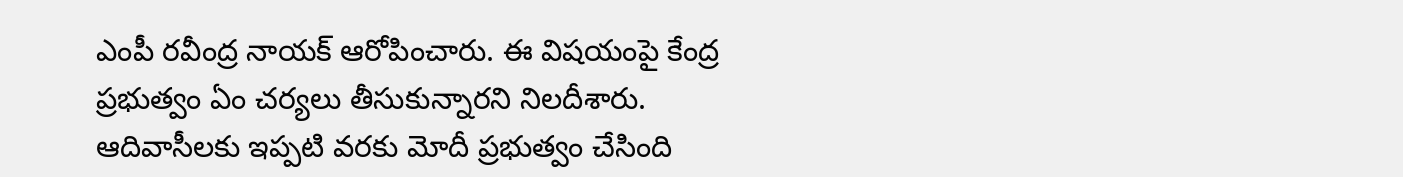ఎంపీ రవీంద్ర నాయక్ ఆరోపించారు. ఈ విషయంపై కేంద్ర ప్రభుత్వం ఏం చర్యలు తీసుకున్నారని నిలదీశారు. ఆదివాసీలకు ఇప్పటి వరకు మోదీ ప్రభుత్వం చేసింది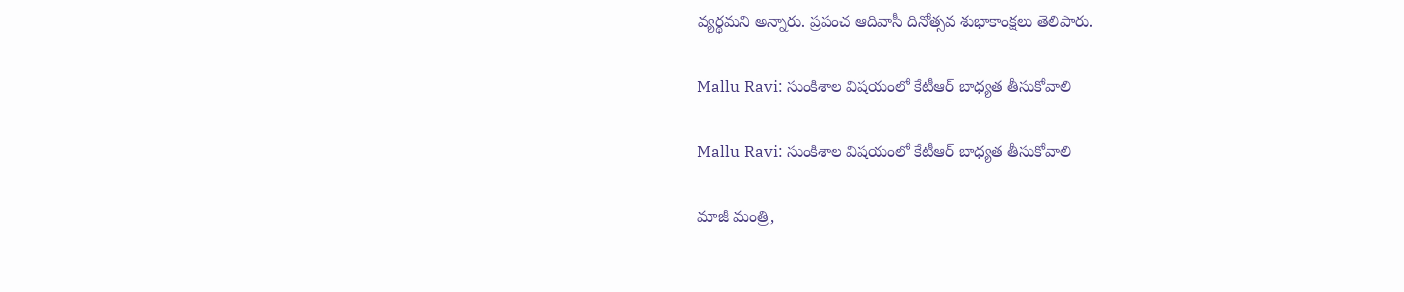వ్యర్థమని అన్నారు. ప్రపంచ ఆదివాసీ దినోత్సవ శుభాకాంక్షలు తెలిపారు.

Mallu Ravi: సుంకిశాల విషయంలో కేటీఆర్ బాధ్యత తీసుకోవాలి

Mallu Ravi: సుంకిశాల విషయంలో కేటీఆర్ బాధ్యత తీసుకోవాలి

మాజీ మంత్రి,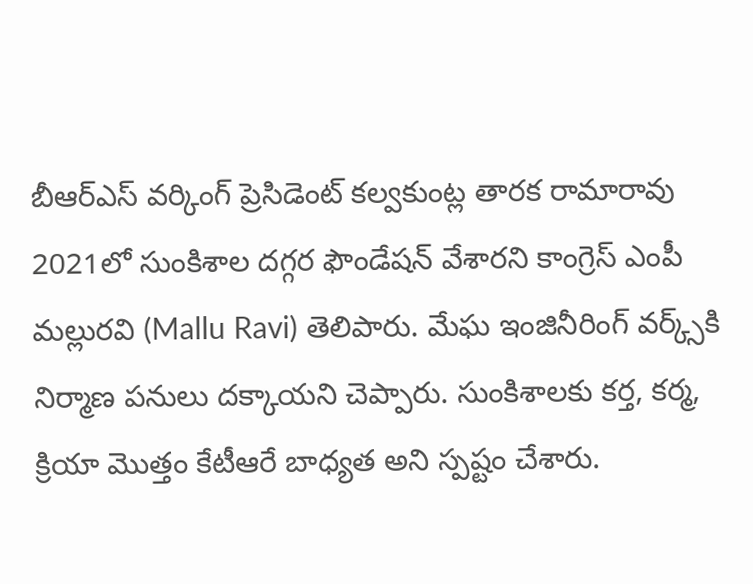బీఆర్ఎస్ వర్కింగ్ ప్రెసిడెంట్ కల్వకుంట్ల తారక రామారావు 2021లో సుంకిశాల దగ్గర ఫౌండేషన్ వేశారని కాంగ్రెస్ ఎంపీ మల్లురవి (Mallu Ravi) తెలిపారు. మేఘ ఇంజినీరింగ్ వర్క్స్‌కి నిర్మాణ పనులు దక్కాయని చెప్పారు. సుంకిశాలకు కర్త, కర్మ, క్రియా మొత్తం కేటీఆరే బాధ్యత అని స్పష్టం చేశారు.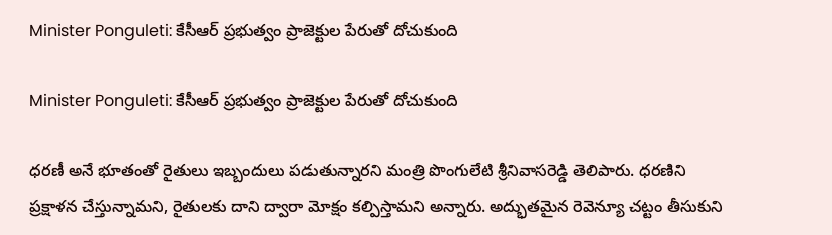Minister Ponguleti: కేసీఆర్ ప్రభుత్వం ప్రాజెక్టుల పేరుతో దోచుకుంది

Minister Ponguleti: కేసీఆర్ ప్రభుత్వం ప్రాజెక్టుల పేరుతో దోచుకుంది

ధరణీ అనే భూతంతో రైతులు ఇబ్బందులు పడుతున్నారని మంత్రి పొంగులేటి శ్రీనివాసరెడ్డి తెలిపారు. ధరణిని ప్రక్షాళన చేస్తున్నామని, రైతులకు దాని ద్వారా మోక్షం కల్పిస్తామని అన్నారు. అద్భుతమైన రెవెన్యూ చట్టం తీసుకుని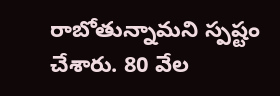రాబోతున్నామని స్పష్టం చేశారు. 80 వేల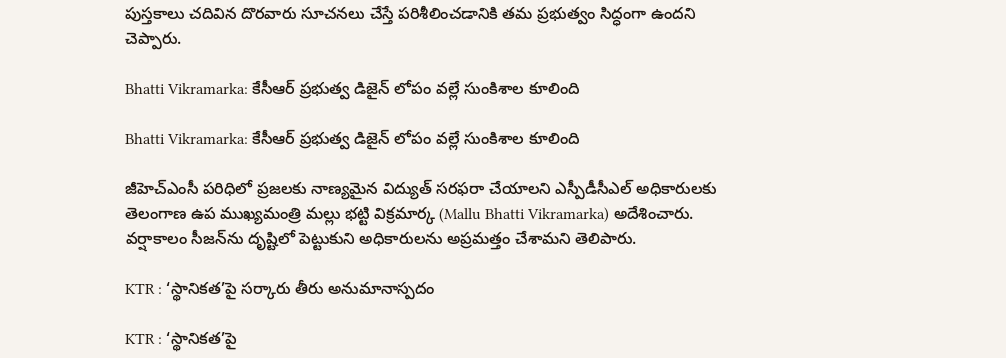పుస్తకాలు చదివిన దొరవారు సూచనలు చేస్తే పరిశీలించడానికి తమ ప్రభుత్వం సిద్ధంగా ఉందని చెప్పారు.

Bhatti Vikramarka: కేసీఆర్ ప్రభుత్వ డిజైన్ లోపం వల్లే సుంకిశాల కూలింది

Bhatti Vikramarka: కేసీఆర్ ప్రభుత్వ డిజైన్ లోపం వల్లే సుంకిశాల కూలింది

జీహెచ్‌ఎంసీ పరిధిలో ప్రజలకు నాణ్యమైన విద్యుత్ సరఫరా చేయాలని ఎస్పీడీసీఎల్ అధికారులకు తెలంగాణ ఉప ముఖ్యమంత్రి మల్లు భట్టి విక్రమార్క (Mallu Bhatti Vikramarka) అదేశించారు. వర్షాకాలం సీజన్‌ను దృష్టిలో పెట్టుకుని అధికారులను అప్రమత్తం చేశామని తెలిపారు.

KTR : ‘స్థానికత’పై సర్కారు తీరు అనుమానాస్పదం

KTR : ‘స్థానికత’పై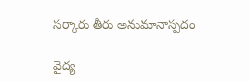సర్కారు తీరు అనుమానాస్పదం

వైద్య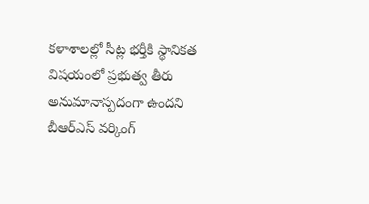కళాశాలల్లో సీట్ల భర్తీకి స్థానికత విషయంలో ప్రభుత్వ తీరు అనుమానాస్పదంగా ఉందని బీఆర్‌ఎస్‌ వర్కింగ్‌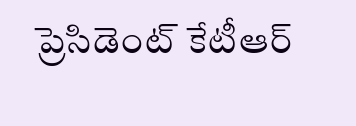ప్రెసిడెంట్‌ కేటీఆర్‌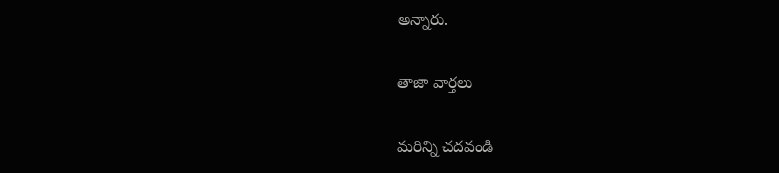అన్నారు.

తాజా వార్తలు

మరిన్ని చదవండి